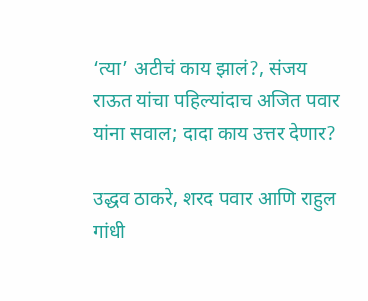‘त्या’ अटीचं काय झालं?, संजय राऊत यांचा पहिल्यांदाच अजित पवार यांना सवाल; दादा काय उत्तर देणार?

उद्धव ठाकरे, शरद पवार आणि राहुल गांधी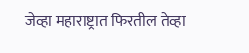जेव्हा महाराष्ट्रात फिरतील तेव्हा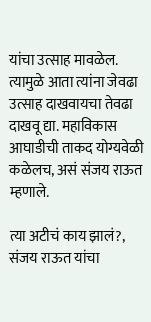यांचा उत्साह मावळेल. त्यामुळे आता त्यांना जेवढा उत्साह दाखवायचा तेवढा दाखवू द्या. महाविकास आघाडीची ताकद योग्यवेळी कळेलच, असं संजय राऊत म्हणाले.

त्या अटीचं काय झालं?, संजय राऊत यांचा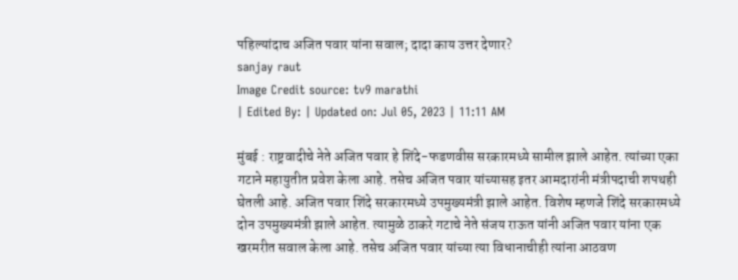पहिल्यांदाच अजित पवार यांना सवाल; दादा काय उत्तर देणार?
sanjay raut
Image Credit source: tv9 marathi
| Edited By: | Updated on: Jul 05, 2023 | 11:11 AM

मुंबई : राष्ट्रवादीचे नेते अजित पवार हे शिंदे-फडणवीस सरकारमध्ये सामील झाले आहेत. त्यांच्या एका गटाने महायुतीत प्रवेश केला आहे. तसेच अजित पवार यांच्यासह इतर आमदारांनी मंत्रीपदाची शपथही घेतली आहे. अजित पवार शिंदे सरकारमध्ये उपमुख्यमंत्री झाले आहेत. विशेष म्हणजे शिंदे सरकारमध्ये दोन उपमुख्यमंत्री झाले आहेत. त्यामुळे ठाकरे गटाचे नेते संजय राऊत यांनी अजित पवार यांना एक खरमरीत सवाल केला आहे. तसेच अजित पवार यांच्या त्या विधानाचीही त्यांना आठवण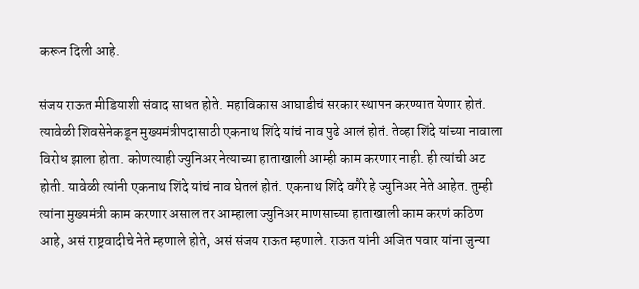करून दिली आहे.

संजय राऊत मीडियाशी संवाद साधत होते. महाविकास आघाडीचं सरकार स्थापन करण्यात येणार होतं. त्यावेळी शिवसेनेकडून मुख्यमंत्रीपदासाठी एकनाथ शिंदे यांचं नाव पुढे आलं होतं. तेव्हा शिंदे यांच्या नावाला विरोध झाला होता. कोणत्याही ज्युनिअर नेत्याच्या हाताखाली आम्ही काम करणार नाही. ही त्यांची अट होती. यावेळी त्यांनी एकनाथ शिंदे यांचं नाव घेतलं होतं. एकनाथ शिंदे वगैरे हे ज्युनिअर नेते आहेत. तुम्ही त्यांना मुख्यमंत्री काम करणार असाल तर आम्हाला ज्युनिअर माणसाच्या हाताखाली काम करणं कठिण आहे, असं राष्ट्रवादीचे नेते म्हणाले होते, असं संजय राऊत म्हणाले. राऊत यांनी अजित पवार यांना जुन्या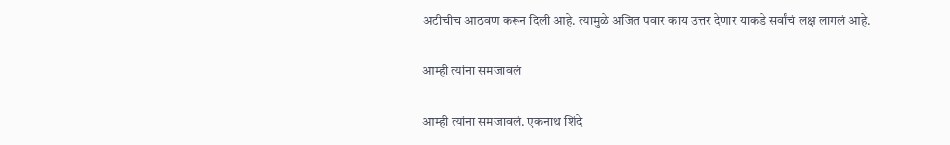अटीचीच आठवण करून दिली आहे. त्यामुळे अजित पवार काय उत्तर देणार याकडे सर्वांचं लक्ष लागलं आहे.

आम्ही त्यांना समजावलं

आम्ही त्यांना समजावलं. एकनाथ शिंदे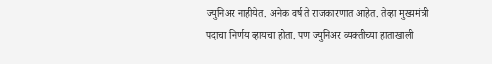ज्युनिअर नाहीयेत. अनेक वर्ष ते राजकारणात आहेत. तेव्हा मुख्यमंत्री पदाचा निर्णय व्हायचा होता. पण ज्युनिअर व्यक्तीच्या हाताखाली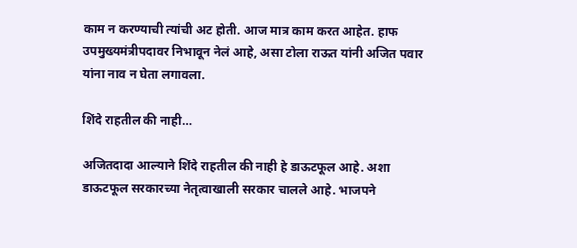काम न करण्याची त्यांची अट होती. आज मात्र काम करत आहेत. हाफ उपमुख्यमंत्रीपदावर निभावून नेलं आहे, असा टोला राऊत यांनी अजित पवार यांना नाव न घेता लगावला.

शिंदे राहतील की नाही…

अजितदादा आल्याने शिंदे राहतील की नाही हे डाऊटफूल आहे. अशा डाऊटफूल सरकारच्या नेतृत्वाखाली सरकार चालले आहे. भाजपने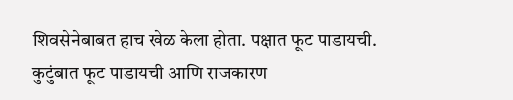शिवसेनेबाबत हाच खेळ केला होता. पक्षात फूट पाडायची. कुटुंबात फूट पाडायची आणि राजकारण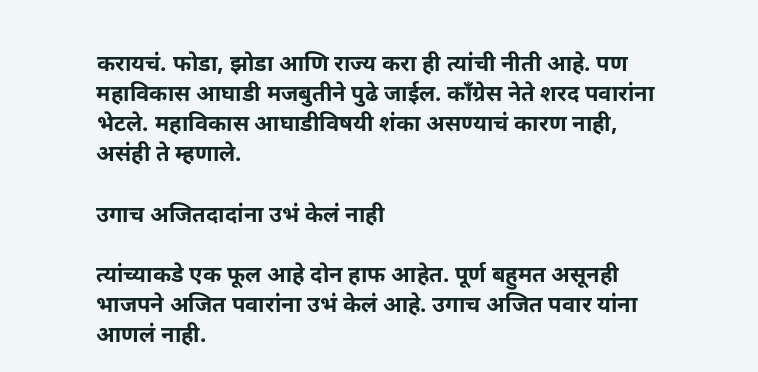करायचं. फोडा, झोडा आणि राज्य करा ही त्यांची नीती आहे. पण महाविकास आघाडी मजबुतीने पुढे जाईल. काँग्रेस नेते शरद पवारांना भेटले. महाविकास आघाडीविषयी शंका असण्याचं कारण नाही, असंही ते म्हणाले.

उगाच अजितदादांना उभं केलं नाही

त्यांच्याकडे एक फूल आहे दोन हाफ आहेत. पूर्ण बहुमत असूनही भाजपने अजित पवारांना उभं केलं आहे. उगाच अजित पवार यांना आणलं नाही.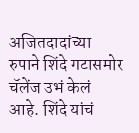अजितदादांच्या रुपाने शिंदे गटासमोर चॅलेंज उभं केलं आहे. शिंदे यांचं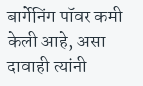बार्गेनिंग पॉवर कमी केली आहे, असा दावाही त्यांनी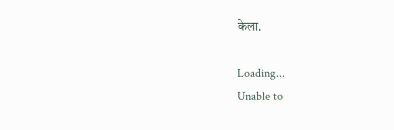केला.

Loading...
Unable to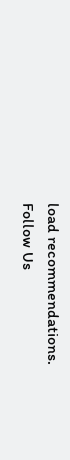load recommendations.
Follow Us